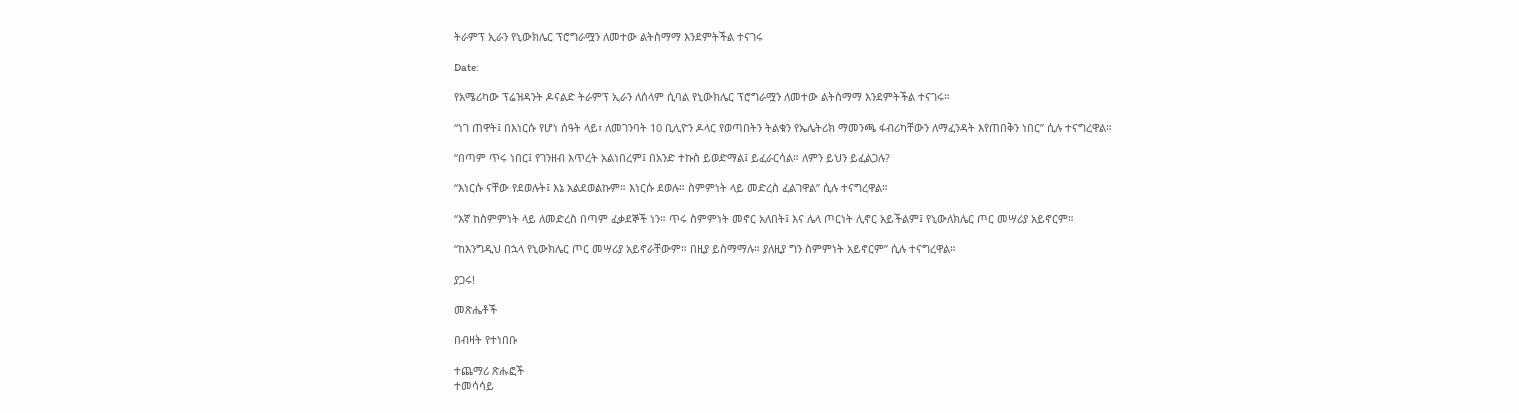ትራምፕ ኢራን የኒውክሌር ፕሮግራሟን ለመተው ልትስማማ እንደምትችል ተናገሩ

Date:

የአሜሪካው ፕሬዝዳንት ዶናልድ ትራምፕ ኢራን ለሰላም ሲባል የኒውክሌር ፕሮግራሟን ለመተው ልትስማማ እንደምትችል ተናገሩ።

“ነገ ጠዋት፤ በእነርሱ የሆነ ሰዓት ላይ፣ ለመገንባት 10 ቢሊዮን ዶላር የወጣበትን ትልቁን የኤሌትሪክ ማመንጫ ፋብሪካቸውን ለማፈንዳት እየጠበቅን ነበር” ሲሉ ተናግረዋል።

“በጣም ጥሩ ነበር፤ የገንዘብ እጥረት አልነበረም፤ በአንድ ተኩስ ይወድማል፤ ይፈራርሳል። ለምን ይህን ይፈልጋሉ?

“እነርሱ ናቸው የደወሉት፤ እኔ አልደወልኩም። እነርሱ ደወሉ። ስምምነት ላይ መድረስ ፈልገዋል” ሲሉ ተናግረዋል።

“እኛ ከስምምነት ላይ ለመድረስ በጣም ፈቃደኞች ነን። ጥሩ ስምምነት መኖር አለበት፤ እና ሌላ ጦርነት ሊኖር አይችልም፤ የኒውለክሌር ጦር መሣሪያ አይኖርም።

“ከእንግዲህ በኋላ የኒውክሌር ጦር መሣሪያ አይኖራቸውም። በዚያ ይስማማሉ። ያለዚያ ግን ስምምነት አይኖርም” ሲሉ ተናግረዋል።

ያጋሩ!

መጽሔቶች

በብዛት የተነበቡ

ተጨማሪ ጽሑፎች
ተመሳሳይ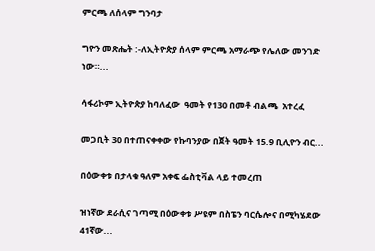ምርጫ ለሰላም ግንባታ

ግዮን መጽሔት :-ለኢትዮጵያ ሰላም ምርጫ አማራጭ የሌለው መንገድ ነው።...

ሳፋሪኮም ኢትዮጵያ ከባለፈው  ዓመት የ130 በመቶ ብልጫ  አተረፈ

መጋቢት 30 በተጠናቀቀው የኩባንያው በጀት ዓመት 15.9 ቢሊዮን ብር...

በዕውቀቱ በታላቁ ዓለም አቀፍ ፌስቲቫል ላይ ተመረጠ

ዝነኛው ደራሲና ገጣሚ በዕውቀቱ ሥዩም በስፔን ባርሴሎና በሚካሄደው 41ኛው...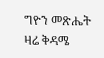ግዮን መጽሔት ዛሬ ቅዳሜ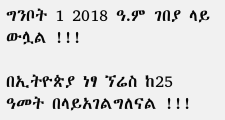ግንቦት 1 2018 ዓ.ም ገበያ ላይ ውሏል !!!

በኢትዮጵያ ነፃ ኘሬስ ከ25 ዓመት በላይአገልግለናል !!!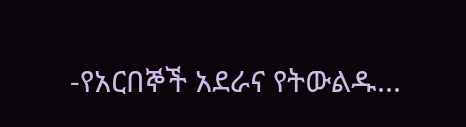-የአርበኞች አደራና የትውልዱ...